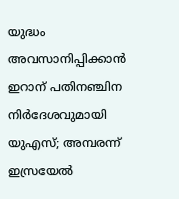യുദ്ധം അവസാനിപ്പിക്കാൻ ഇറാന് പതിനഞ്ചിന നിർദേശവുമായി യുഎസ്; അമ്പരന്ന് ഇസ്രയേൽ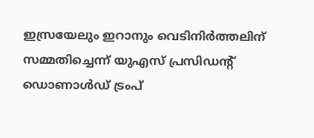ഇസ്രയേലും ഇറാനും വെടിനിര്‍ത്തലിന് സമ്മതിച്ചെന്ന് യുഎസ് പ്രസിഡന്റ്‌ ഡൊണാള്‍ഡ് ട്രംപ്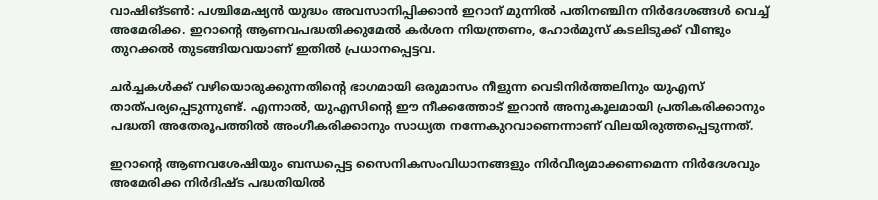വാഷിങ്ടൺ: പശ്ചിമേഷ്യൻ യുദ്ധം അവസാനിപ്പിക്കാൻ ഇറാന് മുന്നിൽ പതിനഞ്ചിന നിർദേശങ്ങൾ വെച്ച് അമേരിക്ക. ഇറാന്റെ ആണവപദ്ധതിക്കുമേൽ കർശന നിയന്ത്രണം, ഹോർമുസ് കടലിടുക്ക് വീണ്ടും തുറക്കൽ തുടങ്ങിയവയാണ് ഇതിൽ പ്രധാനപ്പെട്ടവ.

ചർച്ചകൾക്ക് വഴിയൊരുക്കുന്നതിന്റെ ഭാഗമായി ഒരുമാസം നീളുന്ന വെടിനിർത്തലിനും യുഎസ് താത്പര്യപ്പെടുന്നുണ്ട്. എന്നാൽ, യുഎസിന്റെ ഈ നീക്കത്തോട് ഇറാൻ അനുകൂലമായി പ്രതികരിക്കാനും പദ്ധതി അതേരൂപത്തിൽ അംഗീകരിക്കാനും സാധ്യത നന്നേകുറവാണെന്നാണ് വിലയിരുത്തപ്പെടുന്നത്.

ഇറാന്റെ ആണവശേഷിയും ബന്ധപ്പെട്ട സൈനികസംവിധാനങ്ങളും നിർവീര്യമാക്കണമെന്ന നിർദേശവും അമേരിക്ക നിർദിഷ്ട പദ്ധതിയിൽ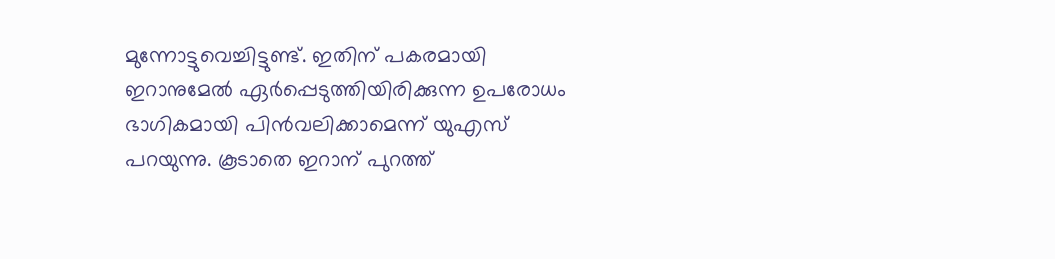മുന്നോട്ടുവെച്ചിട്ടുണ്ട്. ഇതിന് പകരമായി ഇറാനുമേൽ ഏർപ്പെടുത്തിയിരിക്കുന്ന ഉപരോധം ഭാഗികമായി പിൻവലിക്കാമെന്ന് യുഎസ് പറയുന്നു. കൂടാതെ ഇറാന് പുറത്ത്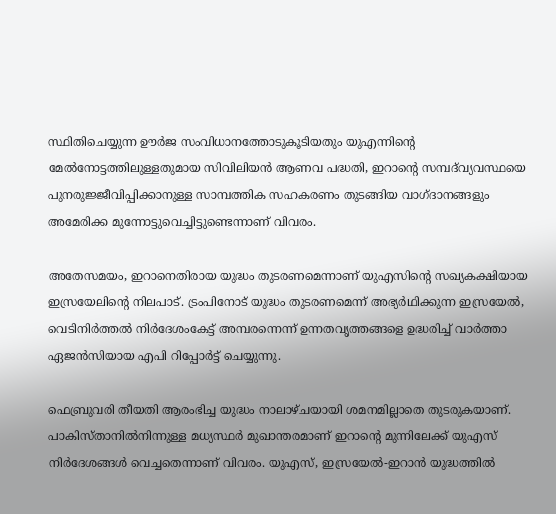സ്ഥിതിചെയ്യുന്ന ഊർജ സംവിധാനത്തോടുകൂടിയതും യുഎന്നിന്റെ മേൽനോട്ടത്തിലുള്ളതുമായ സിവിലിയൻ ആണവ പദ്ധതി, ഇറാന്റെ സമ്പദ്‌വ്യവസ്ഥയെ പുനരുജ്ജീവിപ്പിക്കാനുള്ള സാമ്പത്തിക സഹകരണം തുടങ്ങിയ വാഗ്ദാനങ്ങളും അമേരിക്ക മുന്നോട്ടുവെച്ചിട്ടുണ്ടെന്നാണ് വിവരം.

അതേസമയം, ഇറാനെതിരായ യുദ്ധം തുടരണമെന്നാണ് യുഎസിന്റെ സഖ്യകക്ഷിയായ ഇസ്രയേലിന്റെ നിലപാട്. ട്രംപിനോട് യുദ്ധം തുടരണമെന്ന് അഭ്യർഥിക്കുന്ന ഇസ്രയേൽ, വെടിനിർത്തൽ നിർദേശംകേട്ട് അമ്പരന്നെന്ന് ഉന്നതവൃത്തങ്ങളെ ഉദ്ധരിച്ച് വാർത്താ ഏജൻസിയായ എപി റിപ്പോർട്ട് ചെയ്യുന്നു.

ഫെബ്രുവരി തീയതി ആരംഭിച്ച യുദ്ധം നാലാഴ്ചയായി ശമനമില്ലാതെ തുടരുകയാണ്. പാകിസ്താനിൽനിന്നുള്ള മധ്യസ്ഥർ മുഖാന്തരമാണ് ഇറാന്റെ മുന്നിലേക്ക് യുഎസ് നിർദേശങ്ങൾ വെച്ചതെന്നാണ് വിവരം. യുഎസ്, ഇസ്രയേൽ-ഇറാൻ യുദ്ധത്തിൽ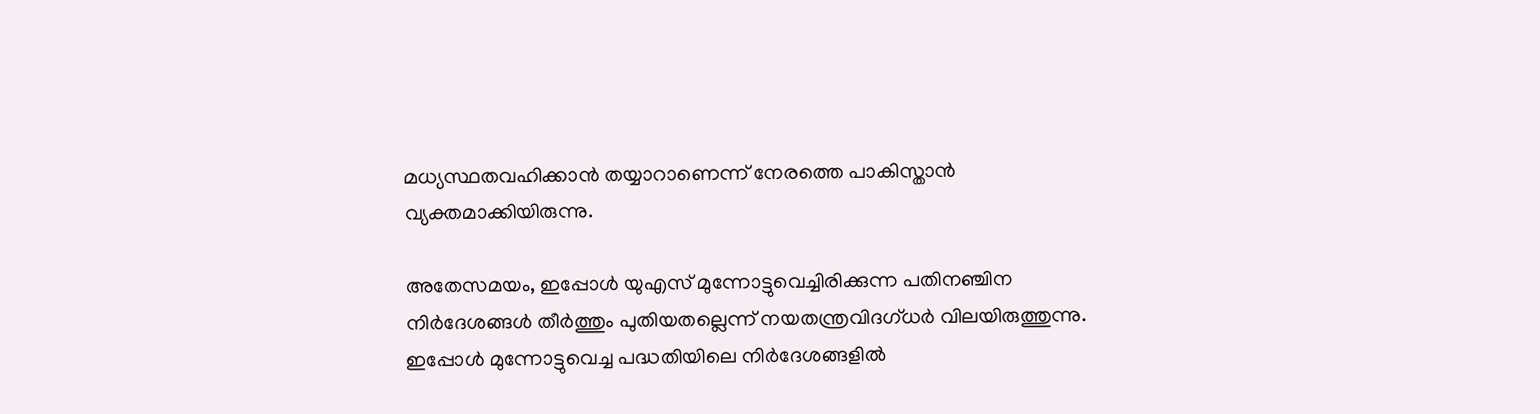മധ്യസ്ഥതവഹിക്കാൻ തയ്യാറാണെന്ന് നേരത്തെ പാകിസ്താൻ വ്യക്തമാക്കിയിരുന്നു.

അതേസമയം, ഇപ്പോൾ യുഎസ് മുന്നോട്ടുവെച്ചിരിക്കുന്ന പതിനഞ്ചിന നിർദേശങ്ങൾ തീർത്തും പുതിയതല്ലെന്ന് നയതന്ത്രവിദഗ്ധർ വിലയിരുത്തുന്നു. ഇപ്പോൾ മുന്നോട്ടുവെച്ച പദ്ധതിയിലെ നിർദേശങ്ങളിൽ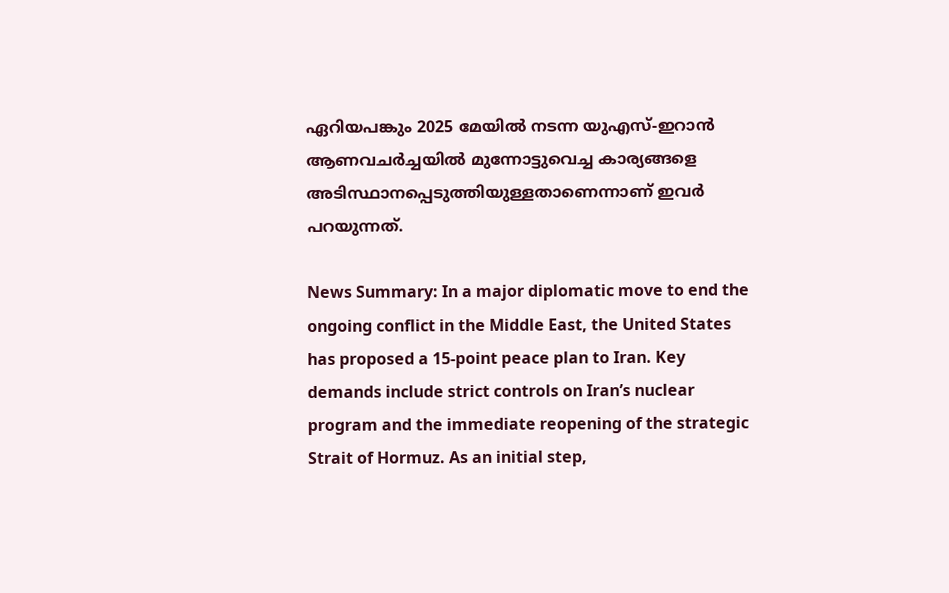ഏറിയപങ്കും 2025 മേയിൽ നടന്ന യുഎസ്-ഇറാൻ ആണവചർച്ചയിൽ മുന്നോട്ടുവെച്ച കാര്യങ്ങളെ അടിസ്ഥാനപ്പെടുത്തിയുള്ളതാണെന്നാണ് ഇവർ പറയുന്നത്.

News Summary: In a major diplomatic move to end the ongoing conflict in the Middle East, the United States has proposed a 15-point peace plan to Iran. Key demands include strict controls on Iran’s nuclear program and the immediate reopening of the strategic Strait of Hormuz. As an initial step,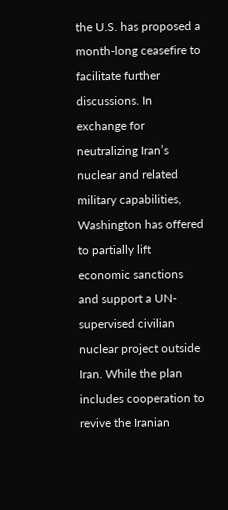the U.S. has proposed a month-long ceasefire to facilitate further discussions. In exchange for neutralizing Iran’s nuclear and related military capabilities, Washington has offered to partially lift economic sanctions and support a UN-supervised civilian nuclear project outside Iran. While the plan includes cooperation to revive the Iranian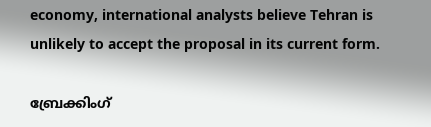economy, international analysts believe Tehran is unlikely to accept the proposal in its current form.

ബ്രേക്കിംഗ്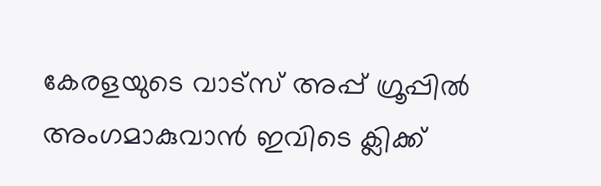കേരളയുടെ വാട്സ് അപ്പ് ഗ്രൂപ്പിൽ അംഗമാകുവാൻ ഇവിടെ ക്ലിക്ക്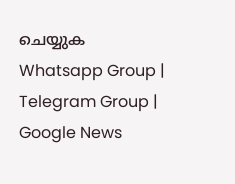ചെയ്യുക Whatsapp Group | Telegram Group | Google News